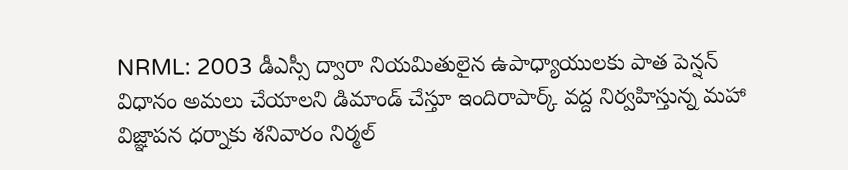NRML: 2003 డీఎస్సీ ద్వారా నియమితులైన ఉపాధ్యాయులకు పాత పెన్షన్ విధానం అమలు చేయాలని డిమాండ్ చేస్తూ ఇందిరాపార్క్ వద్ద నిర్వహిస్తున్న మహా విజ్ఞాపన ధర్నాకు శనివారం నిర్మల్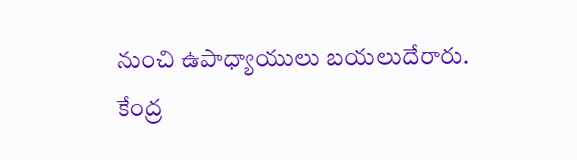నుంచి ఉపాధ్యాయులు బయలుదేరారు. కేంద్ర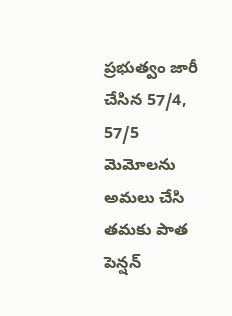ప్రభుత్వం జారీ చేసిన 57/4, 57/5 మెమోలను అమలు చేసి తమకు పాత పెన్షన్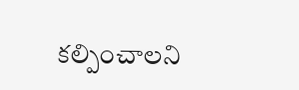కల్పించాలని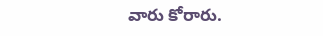వారు కోరారు.